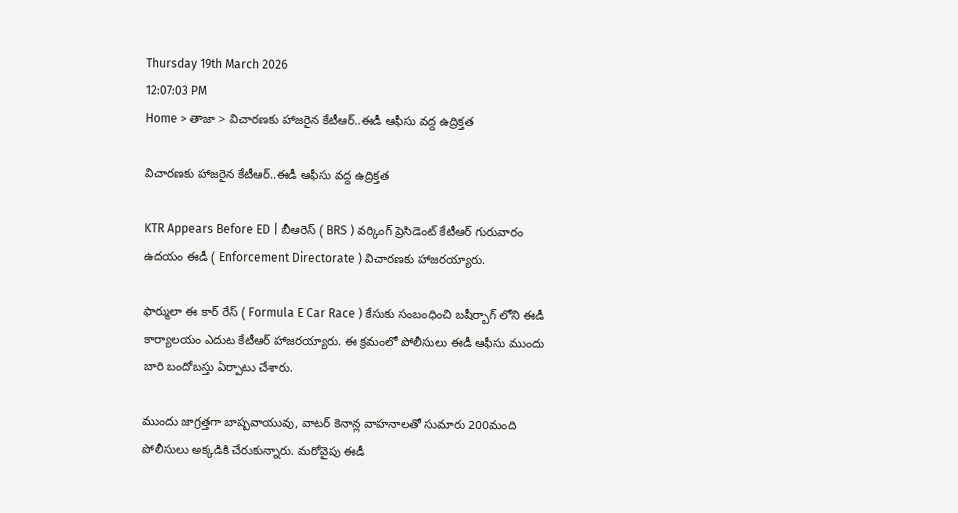Thursday 19th March 2026
12:07:03 PM
Home > తాజా > విచారణకు హాజరైన కేటీఆర్..ఈడీ ఆఫీసు వద్ద ఉద్రిక్తత

విచారణకు హాజరైన కేటీఆర్..ఈడీ ఆఫీసు వద్ద ఉద్రిక్తత

KTR Appears Before ED | బీఆరెస్ ( BRS ) వర్కింగ్ ప్రెసిడెంట్ కేటీఆర్ గురువారం ఉదయం ఈడీ ( Enforcement Directorate ) విచారణకు హాజరయ్యారు.

ఫార్ములా ఈ కార్ రేస్ ( Formula E Car Race ) కేసుకు సంబంధించి బషీర్బాగ్ లోని ఈడీ కార్యాలయం ఎదుట కేటీఆర్ హాజరయ్యారు. ఈ క్రమంలో పోలీసులు ఈడీ ఆఫీసు ముందు బారి బందోబస్తు ఏర్పాటు చేశారు.

ముందు జాగ్రత్తగా బాష్పవాయువు, వాటర్ కెనాన్ల వాహనాలతో సుమారు 200మంది పోలీసులు అక్కడికి చేరుకున్నారు. మరోవైపు ఈడీ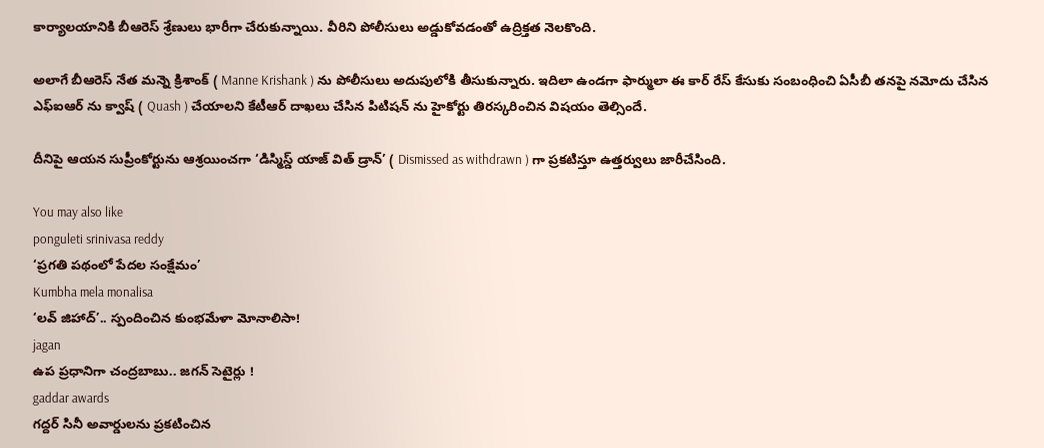కార్యాలయానికి బీఆరెస్ శ్రేణులు భారీగా చేరుకున్నాయి. వీరిని పోలీసులు అడ్డుకోవడంతో ఉద్రిక్తత నెలకొంది.

అలాగే బీఆరెస్ నేత మన్నె క్రిశాంక్ ( Manne Krishank ) ను పోలీసులు అదుపులోకి తీసుకున్నారు. ఇదిలా ఉండగా ఫార్ములా ఈ కార్ రేస్ కేసుకు సంబంధించి ఏసీబీ తనపై నమోదు చేసిన ఎఫ్ఐఆర్ ను క్వాష్ ( Quash ) చేయాలని కేటీఆర్ దాఖలు చేసిన పిటిషన్ ను హైకోర్టు తిరస్కరించిన విషయం తెల్సిందే.

దీనిపై ఆయన సుప్రీంకోర్టును ఆశ్రయించగా ‘డిస్మిస్డ్ యాజ్ విత్ డ్రాన్’ ( Dismissed as withdrawn ) గా ప్రకటిస్తూ ఉత్తర్వులు జారీచేసింది.

You may also like
ponguleti srinivasa reddy
‘ప్రగతి పథంలో పేదల సంక్షేమం’
Kumbha mela monalisa
‘లవ్ జిహాద్’.. స్పందించిన కుంభమేళా మోనాలిసా!
jagan
ఉప ప్రధానిగా చంద్రబాబు.. జగన్ సెటైర్లు !
gaddar awards
గద్దర్ సినీ అవార్డులను ప్రకటించిన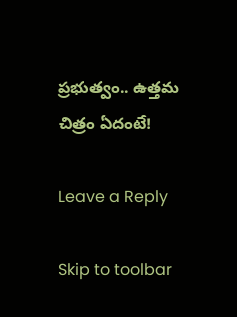ప్రభుత్వం.. ఉత్తమ చిత్రం ఏదంటే!

Leave a Reply

Skip to toolbar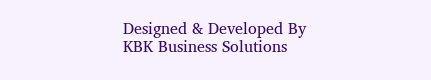Designed & Developed By KBK Business Solutions